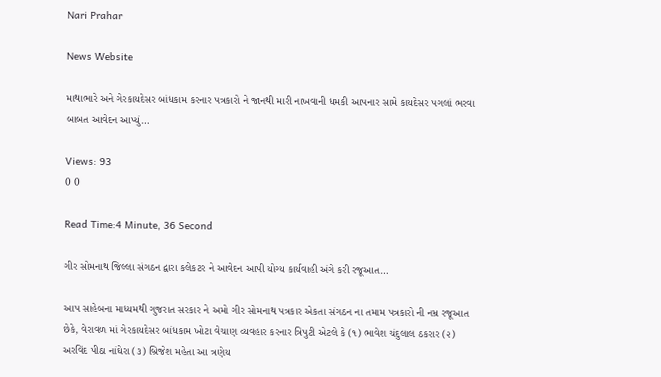Nari Prahar

News Website

માથાભારે અને ગેરકાયદેસર બાંધકામ કરનાર પત્રકારો ને જાનથી મારી નાખવાની ધમકી આપનાર સામે કાયદેસર પગલાં ભરવા બાબત આવેદન આપ્યું…

Views: 93
0 0

Read Time:4 Minute, 36 Second

ગીર સોમનાથ જિલ્લા સંગઠન દ્વારા કલેકટર ને આવેદન આપી યોગ્ય કાર્યવાહી અંગે કરી રજૂઆત…

આપ સાહેબના માધ્યમથી ગુજરાત સરકાર ને અમો ગીર સોમનાથ પત્રકાર એકતા સંગઠન ના તમામ પત્રકારો ની નમ્ર રજૂઆત છેકે, વેરાવળ માં ગેરકાયદેસર બાંધકામ ખોટા વેચાણ વ્યવહાર કરનાર ત્રિપુટી એટલે કે (૧) ભાવેશ ચંદુલાલ ઠકરાર (૨) અરવિંદ પીઠા નાંઘેરા (૩) બ્રિજેશ મહેતા આ ત્રણેય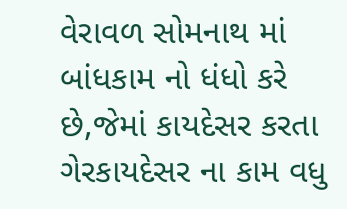વેરાવળ સોમનાથ માં બાંધકામ નો ધંધો કરે છે,જેમાં કાયદેસર કરતા ગેરકાયદેસર ના કામ વધુ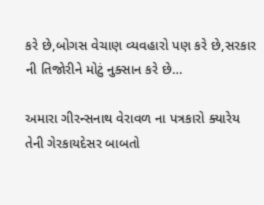કરે છે,બોગસ વેચાણ વ્યવહારો પણ કરે છે,સરકાર ની તિજોરીને મોટું નુક્સાન કરે છે…

અમારા ગીરન્સનાથ વેરાવળ ના પત્રકારો ક્યારેય તેની ગેરકાયદેસર બાબતો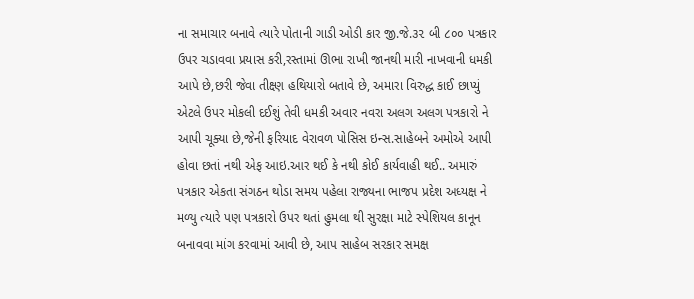ના સમાચાર બનાવે ત્યારે પોતાની ગાડી ઓડી કાર જી.જે.૩૨ બી ૮૦૦ પત્રકાર ઉપર ચડાવવા પ્રયાસ કરી,રસ્તામાં ઊભા રાખી જાનથી મારી નાખવાની ધમકી આપે છે,છરી જેવા તીક્ષ્ણ હથિયારો બતાવે છે, અમારા વિરુદ્ધ કાઈ છાપ્યું એટલે ઉપર મોકલી દઈશું તેવી ધમકી અવાર નવરા અલગ અલગ પત્રકારો ને આપી ચૂક્યા છે,જેની ફરિયાદ વેરાવળ પોસિસ ઇન્સ.સાહેબને અમોએ આપી હોવા છતાં નથી એફ આઇ.આર થઈ કે નથી કોઈ કાર્યવાહી થઈ.. અમારું પત્રકાર એકતા સંગઠન થોડા સમય પહેલા રાજ્યના ભાજપ પ્રદેશ અધ્યક્ષ ને મળ્યુ ત્યારે પણ પત્રકારો ઉપર થતાં હુમલા થી સુરક્ષા માટે સ્પેશિયલ કાનૂન બનાવવા માંગ કરવામાં આવી છે, આપ સાહેબ સરકાર સમક્ષ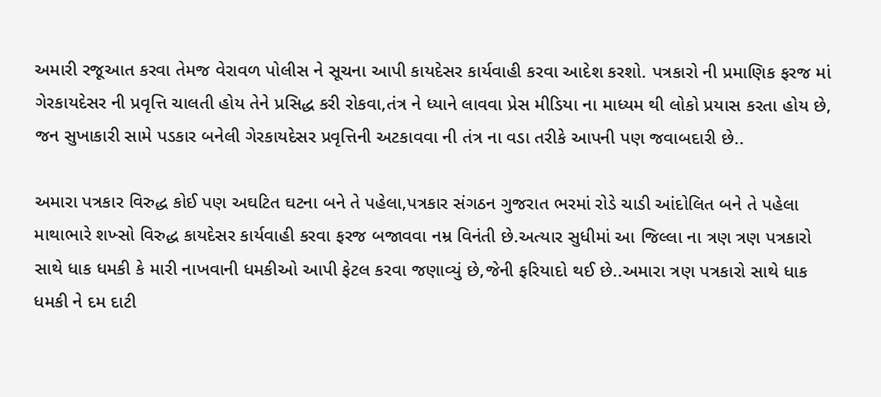અમારી રજૂઆત કરવા તેમજ વેરાવળ પોલીસ ને સૂચના આપી કાયદેસર કાર્યવાહી કરવા આદેશ કરશો. પત્રકારો ની પ્રમાણિક ફરજ માં ગેરકાયદેસર ની પ્રવૃત્તિ ચાલતી હોય તેને પ્રસિદ્ધ કરી રોકવા,તંત્ર ને ધ્યાને લાવવા પ્રેસ મીડિયા ના માધ્યમ થી લોકો પ્રયાસ કરતા હોય છે, જન સુખાકારી સામે પડકાર બનેલી ગેરકાયદેસર પ્રવૃત્તિની અટકાવવા ની તંત્ર ના વડા તરીકે આપની પણ જવાબદારી છે..

અમારા પત્રકાર વિરુદ્ધ કોઈ પણ અઘટિત ઘટના બને તે પહેલા,પત્રકાર સંગઠન ગુજરાત ભરમાં રોડે ચાડી આંદોલિત બને તે પહેલા માથાભારે શખ્સો વિરુદ્ધ કાયદેસર કાર્યવાહી કરવા ફરજ બજાવવા નમ્ર વિનંતી છે.અત્યાર સુધીમાં આ જિલ્લા ના ત્રણ ત્રણ પત્રકારો સાથે ધાક ધમકી કે મારી નાખવાની ધમકીઓ આપી ફેટલ કરવા જણાવ્યું છે,જેની ફરિયાદો થઈ છે..અમારા ત્રણ પત્રકારો સાથે ધાક ધમકી ને દમ દાટી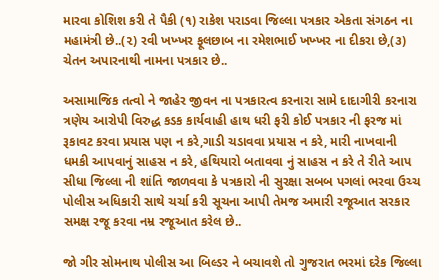મારવા કોશિશ કરી તે પૈકી (૧) રાકેશ પરાડવા જિલ્લા પત્રકાર એકતા સંગઠન ના મહામંત્રી છે..(૨) રવી ખખ્ખર ફૂલછાબ ના રમેશભાઈ ખખ્ખર ના દીકરા છે,(૩) ચેતન અપારનાથી નામના પત્રકાર છે..

અસામાજિક તત્વો ને જાહેર જીવન ના પત્રકારત્વ કરનારા સામે દાદાગીરી કરનારા ત્રણેય આરોપી વિરુદ્ધ કડક કાર્યવાહી હાથ ધરી ફરી કોઈ પત્રકાર ની ફરજ માં રૂકાવટ કરવા પ્રયાસ પણ ન કરે,ગાડી ચડાવવા પ્રયાસ ન કરે, મારી નાખવાની ધમકી આપવાનું સાહસ ન કરે, હથિયારો બતાવવા નું સાહસ ન કરે તે રીતે આપ સીધા જિલ્લા ની શાંતિ જાળવવા કે પત્રકારો ની સુરક્ષા સબબ પગલાં ભરવા ઉચ્ચ પોલીસ અધિકારી સાથે ચર્ચા કરી સૂચના આપી તેમજ અમારી રજૂઆત સરકાર સમક્ષ રજૂ કરવા નમ્ર રજૂઆત કરેલ છે..

જો ગીર સોમનાથ પોલીસ આ બિલ્ડર ને બચાવશે તો ગુજરાત ભરમાં દરેક જિલ્લા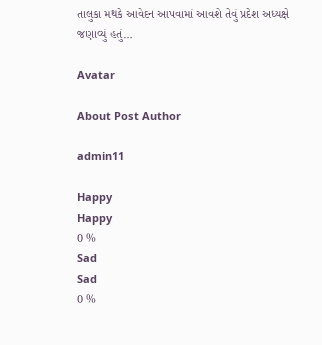તાલુકા મથકે આવેદન આપવામાં આવશે તેવું પ્રદેશ અધ્યક્ષે જણાવ્યું હતું…

Avatar

About Post Author

admin11

Happy
Happy
0 %
Sad
Sad
0 %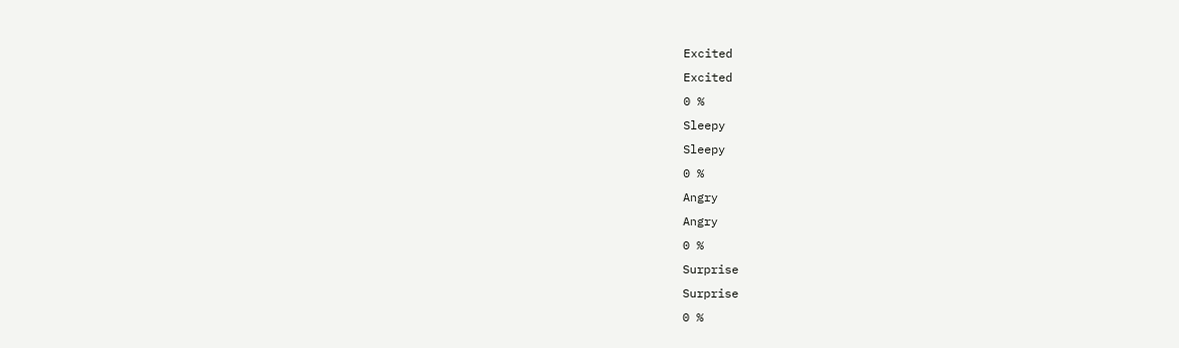Excited
Excited
0 %
Sleepy
Sleepy
0 %
Angry
Angry
0 %
Surprise
Surprise
0 %